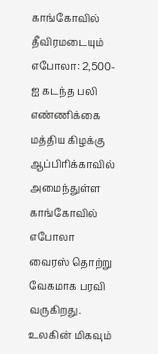காங்கோவில் தீவிரமடையும் எபோலா: 2,500-ஐ கடந்த பலி எண்ணிக்கை
மத்திய கிழக்கு ஆப்பிரிக்காவில் அமைந்துள்ள காங்கோவில் எபோலா வைரஸ் தொற்று வேகமாக பரவி வருகிறது. உலகின் மிகவும்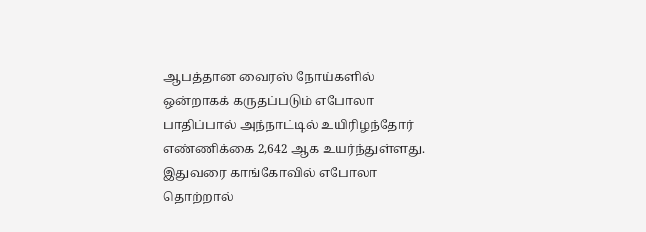ஆபத்தான வைரஸ் நோய்களில் ஒன்றாகக் கருதப்படும் எபோலா பாதிப்பால் அந்நாட்டில் உயிரிழந்தோர் எண்ணிக்கை 2,642 ஆக உயர்ந்துள்ளது.
இதுவரை காங்கோவில் எபோலா தொற்றால்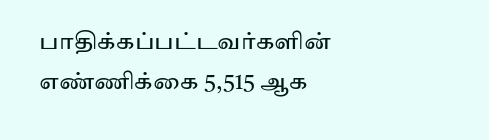பாதிக்கப்பட்டவர்களின் எண்ணிக்கை 5,515 ஆக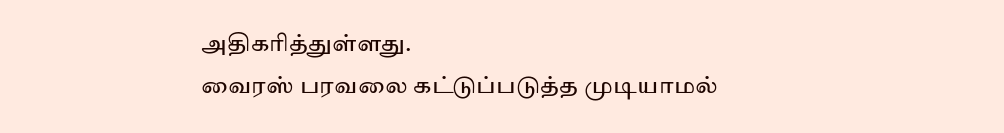அதிகரித்துள்ளது.
வைரஸ் பரவலை கட்டுப்படுத்த முடியாமல்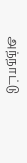அந்நாட்டு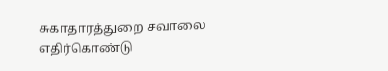சுகாதாரத்துறை சவாலை எதிர்கொண்டு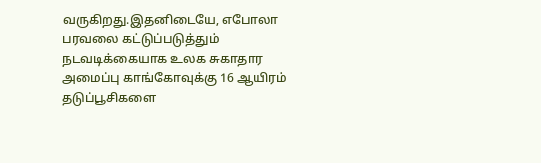வருகிறது.இதனிடையே, எபோலா பரவலை கட்டுப்படுத்தும் நடவடிக்கையாக உலக சுகாதார அமைப்பு காங்கோவுக்கு 16 ஆயிரம் தடுப்பூசிகளை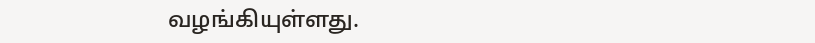வழங்கியுள்ளது.